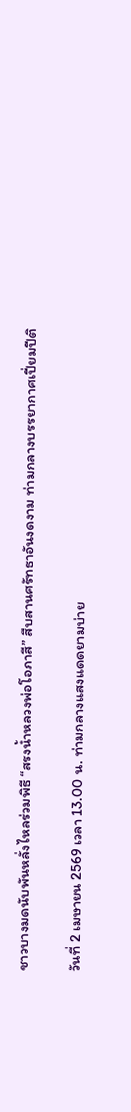ชาวบางมดนับพันหลั่งไหลร่วมพิธี “สรงน้ำหลวงพ่อโอภาสี” สืบสานศรัทธาอันงดงาม ท่ามกลางบรรยากาศเปี่ยมปีติ

วันที่ 2 เมษายน 2569 เวลา 13.00 น. ท่ามกลางแสงแดดยามบ่าย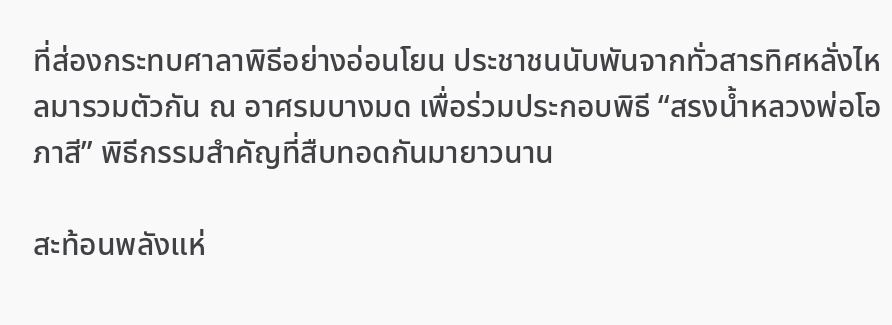ที่ส่องกระทบศาลาพิธีอย่างอ่อนโยน ประชาชนนับพันจากทั่วสารทิศหลั่งไหลมารวมตัวกัน ณ อาศรมบางมด เพื่อร่วมประกอบพิธี “สรงน้ำหลวงพ่อโอภาสี” พิธีกรรมสำคัญที่สืบทอดกันมายาวนาน

สะท้อนพลังแห่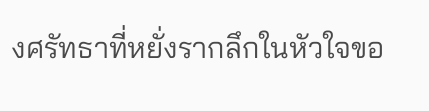งศรัทธาที่หยั่งรากลึกในหัวใจขอ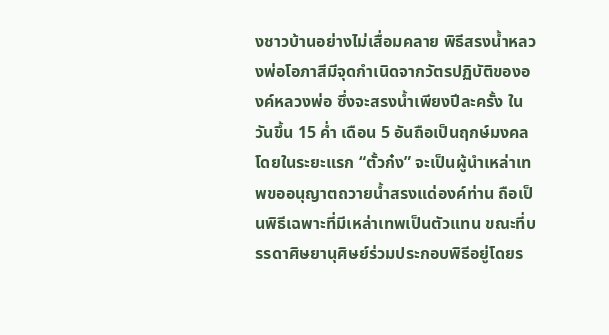งชาวบ้านอย่างไม่เสื่อมคลาย พิธีสรงน้ำหลวงพ่อโอภาสีมีจุดกำเนิดจากวัตรปฏิบัติขององค์หลวงพ่อ ซึ่งจะสรงน้ำเพียงปีละครั้ง ในวันขึ้น 15 ค่ำ เดือน 5 อันถือเป็นฤกษ์มงคล โดยในระยะแรก “ตั้วก๋ง” จะเป็นผู้นำเหล่าเทพขออนุญาตถวายน้ำสรงแด่องค์ท่าน ถือเป็นพิธีเฉพาะที่มีเหล่าเทพเป็นตัวแทน ขณะที่บรรดาศิษยานุศิษย์ร่วมประกอบพิธีอยู่โดยร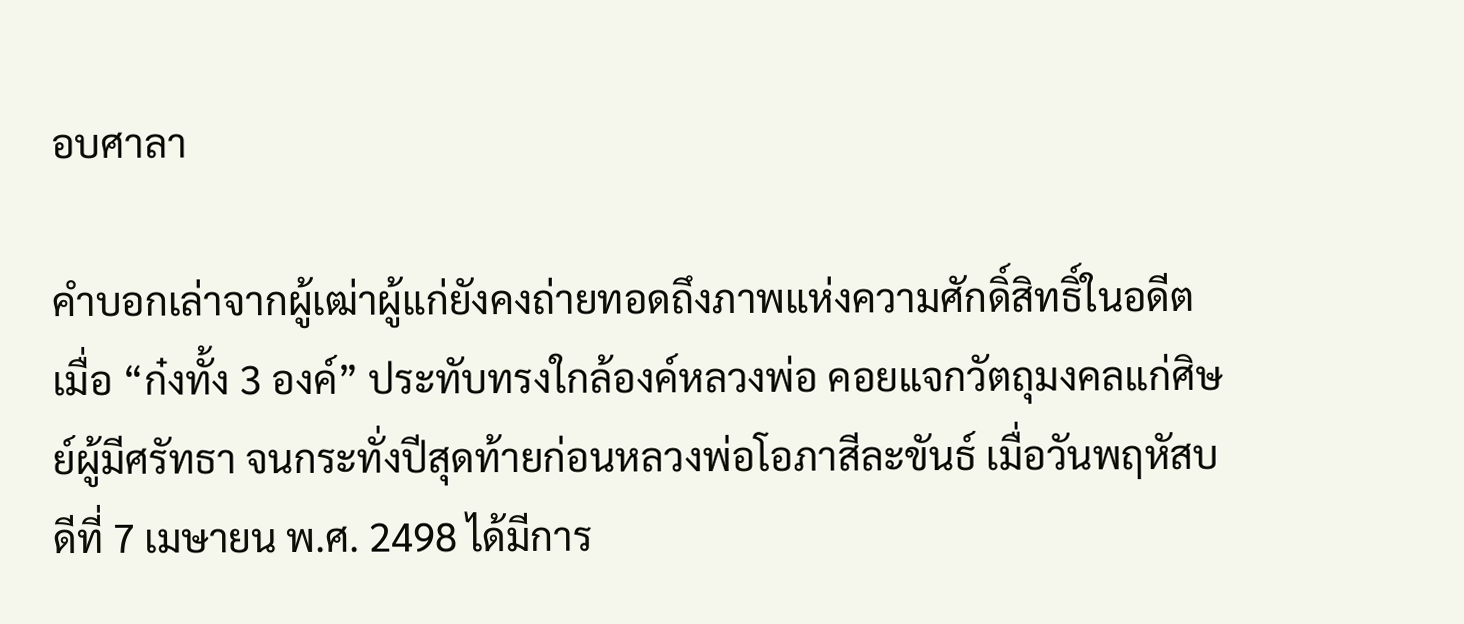อบศาลา

คำบอกเล่าจากผู้เฒ่าผู้แก่ยังคงถ่ายทอดถึงภาพแห่งความศักดิ์สิทธิ์ในอดีต เมื่อ “ก๋งทั้ง 3 องค์” ประทับทรงใกล้องค์หลวงพ่อ คอยแจกวัตถุมงคลแก่ศิษย์ผู้มีศรัทธา จนกระทั่งปีสุดท้ายก่อนหลวงพ่อโอภาสีละขันธ์ เมื่อวันพฤหัสบดีที่ 7 เมษายน พ.ศ. 2498 ได้มีการ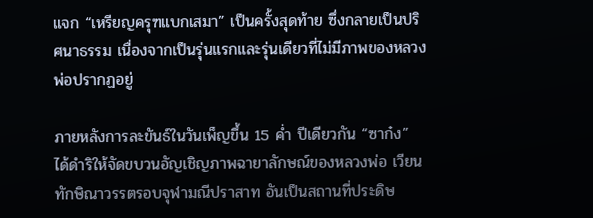แจก “เหรียญครุฑแบกเสมา” เป็นครั้งสุดท้าย ซึ่งกลายเป็นปริศนาธรรม เนื่องจากเป็นรุ่นแรกและรุ่นเดียวที่ไม่มีภาพของหลวงพ่อปรากฏอยู่

ภายหลังการละขันธ์ในวันเพ็ญขึ้น 15 ค่ำ ปีเดียวกัน “ซาก๋ง” ได้ดำริให้จัดขบวนอัญเชิญภาพฉายาลักษณ์ของหลวงพ่อ เวียนทักษิณาวรรตรอบจุฬามณีปราสาท อันเป็นสถานที่ประดิษ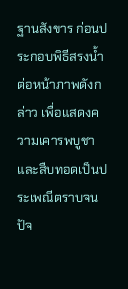ฐานสังขาร ก่อนประกอบพิธีสรงน้ำต่อหน้าภาพดังกล่าว เพื่อแสดงความเคารพบูชา และสืบทอดเป็นประเพณีตราบจนปัจ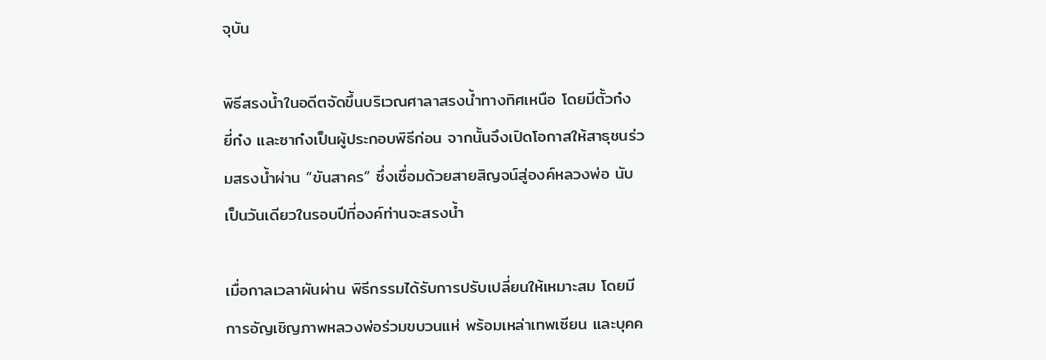จุบัน

พิธีสรงน้ำในอดีตจัดขึ้นบริเวณศาลาสรงน้ำทางทิศเหนือ โดยมีตั้วก๋ง ยี่ก๋ง และซาก๋งเป็นผู้ประกอบพิธีก่อน จากนั้นจึงเปิดโอกาสให้สาธุชนร่วมสรงน้ำผ่าน “ขันสาคร” ซึ่งเชื่อมด้วยสายสิญจน์สู่องค์หลวงพ่อ นับเป็นวันเดียวในรอบปีที่องค์ท่านจะสรงน้ำ

เมื่อกาลเวลาผันผ่าน พิธีกรรมได้รับการปรับเปลี่ยนให้เหมาะสม โดยมีการอัญเชิญภาพหลวงพ่อร่วมขบวนแห่ พร้อมเหล่าเทพเซียน และบุคค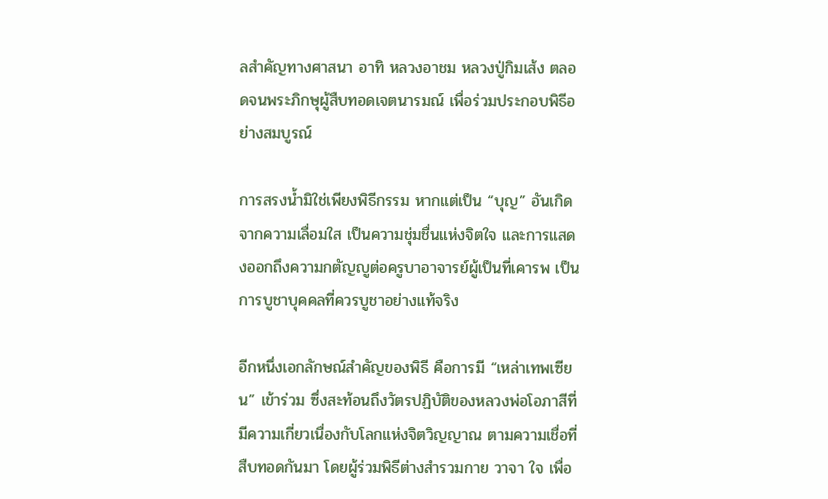ลสำคัญทางศาสนา อาทิ หลวงอาชม หลวงปู่กิมเส้ง ตลอดจนพระภิกษุผู้สืบทอดเจตนารมณ์ เพื่อร่วมประกอบพิธีอย่างสมบูรณ์

การสรงน้ำมิใช่เพียงพิธีกรรม หากแต่เป็น “บุญ” อันเกิดจากความเลื่อมใส เป็นความชุ่มชื่นแห่งจิตใจ และการแสดงออกถึงความกตัญญูต่อครูบาอาจารย์ผู้เป็นที่เคารพ เป็นการบูชาบุคคลที่ควรบูชาอย่างแท้จริง

อีกหนึ่งเอกลักษณ์สำคัญของพิธี คือการมี “เหล่าเทพเซียน” เข้าร่วม ซึ่งสะท้อนถึงวัตรปฏิบัติของหลวงพ่อโอภาสีที่มีความเกี่ยวเนื่องกับโลกแห่งจิตวิญญาณ ตามความเชื่อที่สืบทอดกันมา โดยผู้ร่วมพิธีต่างสำรวมกาย วาจา ใจ เพื่อ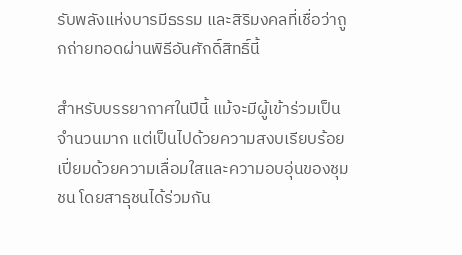รับพลังแห่งบารมีธรรม และสิริมงคลที่เชื่อว่าถูกถ่ายทอดผ่านพิธีอันศักดิ์สิทธิ์นี้

สำหรับบรรยากาศในปีนี้ แม้จะมีผู้เข้าร่วมเป็นจำนวนมาก แต่เป็นไปด้วยความสงบเรียบร้อย เปี่ยมด้วยความเลื่อมใสและความอบอุ่นของชุมชน โดยสาธุชนได้ร่วมกัน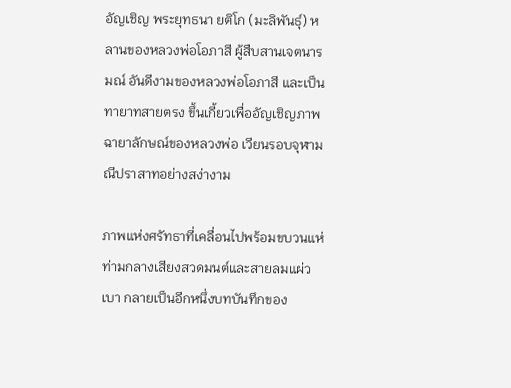อัญเชิญ พระยุทธนา ยติโก (มะลิพันธุ์) หลานของหลวงพ่อโอภาสี ผู้สืบสานเจตนารมณ์ อันดีงามของหลวงพ่อโอภาสี และเป็นทายาทสายตรง ขึ้นเกี้ยวเพื่ออัญเชิญภาพฉายาลักษณ์ของหลวงพ่อ เวียนรอบจุฬามณีปราสาทอย่างสง่างาม

ภาพแห่งศรัทธาที่เคลื่อนไปพร้อมขบวนแห่ ท่ามกลางเสียงสวดมนต์และสายลมแผ่วเบา กลายเป็นอีกหนึ่งบทบันทึกของ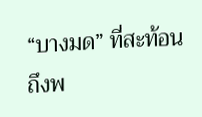“บางมด” ที่สะท้อนถึงพ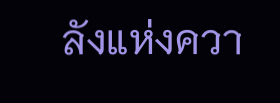ลังแห่งควา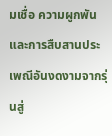มเชื่อ ความผูกพัน และการสืบสานประเพณีอันงดงามจากรุ่นสู่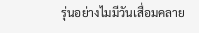รุ่นอย่างไมมีวันเสื่อมคลาย